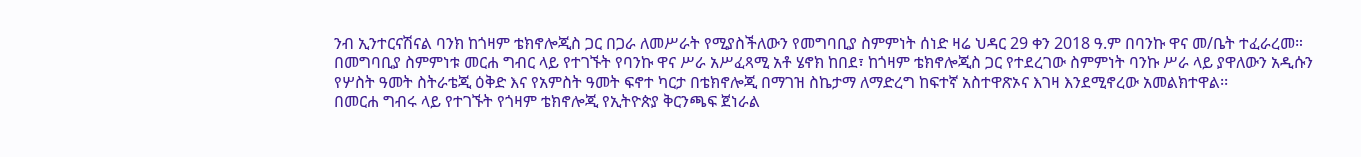ንብ ኢንተርናሽናል ባንክ ከጎዛም ቴክኖሎጂስ ጋር በጋራ ለመሥራት የሚያስችለውን የመግባቢያ ስምምነት ሰነድ ዛሬ ህዳር 29 ቀን 2018 ዓ.ም በባንኩ ዋና መ/ቤት ተፈራረመ።
በመግባቢያ ስምምነቱ መርሐ ግብር ላይ የተገኙት የባንኩ ዋና ሥራ አሥፈጻሚ አቶ ሄኖክ ከበደ፣ ከጎዛም ቴክኖሎጂስ ጋር የተደረገው ስምምነት ባንኩ ሥራ ላይ ያዋለውን አዲሱን የሦስት ዓመት ስትራቴጂ ዕቅድ እና የአምስት ዓመት ፍኖተ ካርታ በቴክኖሎጂ በማገዝ ስኬታማ ለማድረግ ከፍተኛ አስተዋጽኦና እገዛ እንደሚኖረው አመልክተዋል፡፡
በመርሐ ግብሩ ላይ የተገኙት የጎዛም ቴክኖሎጂ የኢትዮጵያ ቅርንጫፍ ጀነራል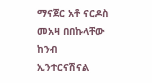ማናጀር አቶ ናርዶስ መአዛ በበኩላቸው ከንብ ኢንተርናሽናል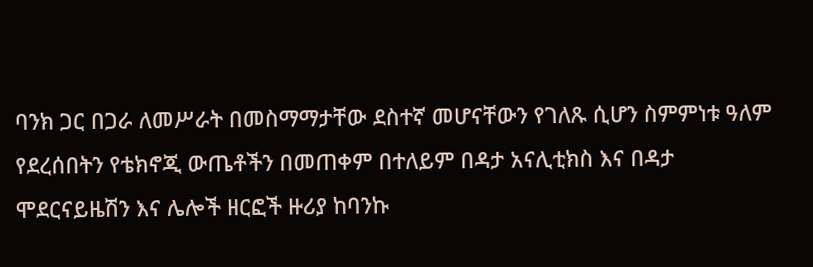ባንክ ጋር በጋራ ለመሥራት በመስማማታቸው ደስተኛ መሆናቸውን የገለጹ ሲሆን ስምምነቱ ዓለም የደረሰበትን የቴክኖጂ ውጤቶችን በመጠቀም በተለይም በዳታ አናሊቲክስ እና በዳታ ሞደርናይዜሽን እና ሌሎች ዘርፎች ዙሪያ ከባንኩ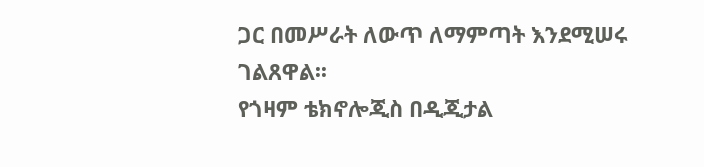ጋር በመሥራት ለውጥ ለማምጣት እንደሚሠሩ ገልጸዋል፡፡
የጎዛም ቴክኖሎጂስ በዲጂታል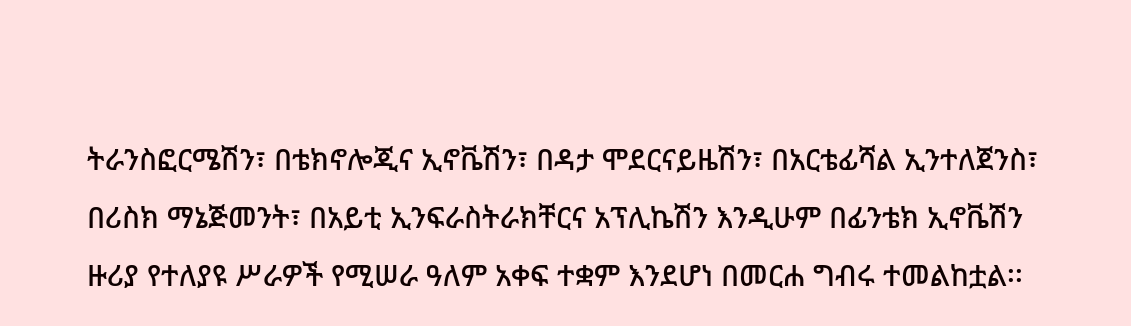ትራንስፎርሜሽን፣ በቴክኖሎጂና ኢኖቬሽን፣ በዳታ ሞደርናይዜሽን፣ በአርቴፊሻል ኢንተለጀንስ፣ በሪስክ ማኔጅመንት፣ በአይቲ ኢንፍራስትራክቸርና አፕሊኬሽን እንዲሁም በፊንቴክ ኢኖቬሽን ዙሪያ የተለያዩ ሥራዎች የሚሠራ ዓለም አቀፍ ተቋም እንደሆነ በመርሐ ግብሩ ተመልከቷል፡፡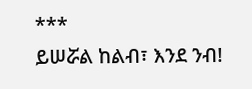***
ይሠሯል ከልብ፣ እንደ ንብ!